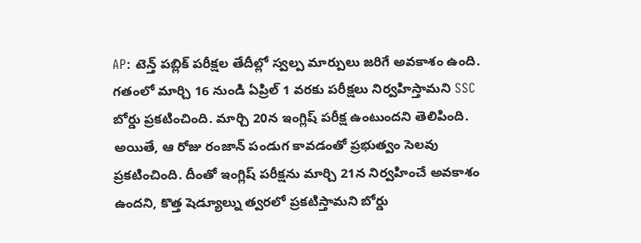AP: టెన్త్ పబ్లిక్ పరీక్షల తేదీల్లో స్వల్ప మార్పులు జరిగే అవకాశం ఉంది. గతంలో మార్చి 16 నుండి ఏప్రిల్ 1 వరకు పరీక్షలు నిర్వహిస్తామని SSC బోర్డు ప్రకటించింది. మార్చి 20న ఇంగ్లిష్ పరీక్ష ఉంటుందని తెలిపింది. అయితే, ఆ రోజు రంజాన్ పండుగ కావడంతో ప్రభుత్వం సెలవు ప్రకటించింది. దీంతో ఇంగ్లిష్ పరీక్షను మార్చి 21న నిర్వహించే అవకాశం ఉందని, కొత్త షెడ్యూల్ను త్వరలో ప్రకటిస్తామని బోర్డు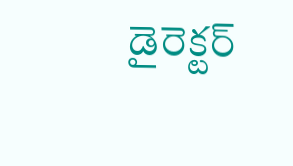డైరెక్టర్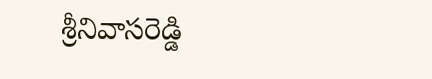శ్రీనివాసరెడ్డి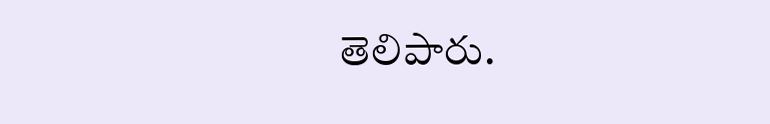తెలిపారు.